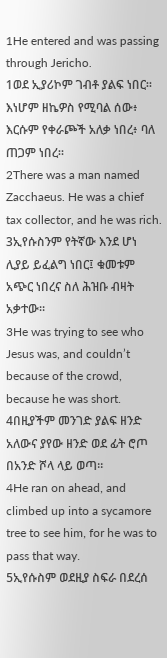1He entered and was passing through Jericho.
1ወደ ኢያሪኮም ገብቶ ያልፍ ነበር። እነሆም ዘኬዎስ የሚባል ሰው፥ እርሱም የቀራጮች አለቃ ነበረ፥ ባለ ጠጋም ነበረ።
2There was a man named Zacchaeus. He was a chief tax collector, and he was rich.
3ኢየሱስንም የትኛው እንደ ሆነ ሊያይ ይፈልግ ነበር፤ ቁመቱም አጭር ነበረና ስለ ሕዝቡ ብዛት አቃተው።
3He was trying to see who Jesus was, and couldn’t because of the crowd, because he was short.
4በዚያችም መንገድ ያልፍ ዘንድ አለውና ያየው ዘንድ ወደ ፊት ሮጦ በአንድ ሾላ ላይ ወጣ።
4He ran on ahead, and climbed up into a sycamore tree to see him, for he was to pass that way.
5ኢየሱስም ወደዚያ ስፍራ በደረሰ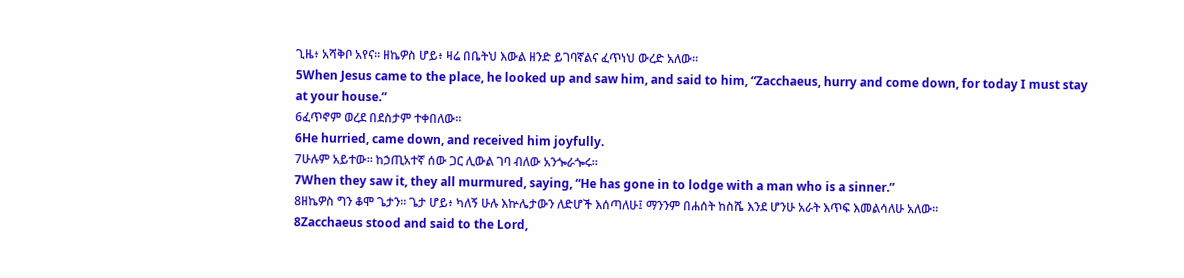ጊዜ፥ አሻቅቦ አየና። ዘኬዎስ ሆይ፥ ዛሬ በቤትህ እውል ዘንድ ይገባኛልና ፈጥነህ ውረድ አለው።
5When Jesus came to the place, he looked up and saw him, and said to him, “Zacchaeus, hurry and come down, for today I must stay at your house.”
6ፈጥኖም ወረደ በደስታም ተቀበለው።
6He hurried, came down, and received him joyfully.
7ሁሉም አይተው። ከኃጢአተኛ ሰው ጋር ሊውል ገባ ብለው አንጐራጐሩ።
7When they saw it, they all murmured, saying, “He has gone in to lodge with a man who is a sinner.”
8ዘኬዎስ ግን ቆሞ ጌታን። ጌታ ሆይ፥ ካለኝ ሁሉ እኵሌታውን ለድሆች እሰጣለሁ፤ ማንንም በሐሰት ከስሼ እንደ ሆንሁ አራት እጥፍ እመልሳለሁ አለው።
8Zacchaeus stood and said to the Lord,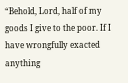“Behold, Lord, half of my goods I give to the poor. If I have wrongfully exacted anything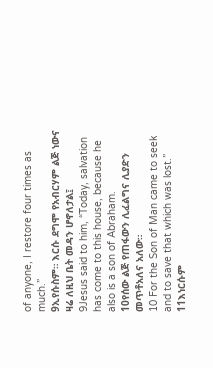of anyone, I restore four times as much.”
9ኢየሱስም። እርሱ ደግሞ የአብርሃም ልጅ ነውና ዛሬ ለዚህ ቤት መዳን ሆኖለታል፤
9Jesus said to him, “Today, salvation has come to this house, because he also is a son of Abraham.
10የሰው ልጅ የጠፋውን ሊፈልግና ሊያድን መጥቶአለና አለው።
10 For the Son of Man came to seek and to save that which was lost.”
11እነርሱም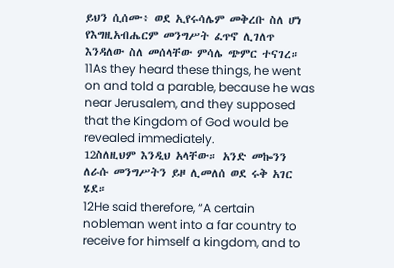ይህን ሲሰሙ፥ ወደ ኢየሩሳሌም መቅረቡ ስለ ሆነ የእግዚአብሔርም መንግሥት ፈጥኖ ሊገለጥ እንዳለው ስለ መሰላቸው ምሳሌ ጭምር ተናገረ።
11As they heard these things, he went on and told a parable, because he was near Jerusalem, and they supposed that the Kingdom of God would be revealed immediately.
12ስለዚህም እንዲህ አላቸው። አንድ መኰንን ለራሱ መንግሥትን ይዞ ሊመለሰ ወደ ሩቅ አገር ሄደ።
12He said therefore, “A certain nobleman went into a far country to receive for himself a kingdom, and to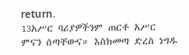return.
13አሥር ባሪያዎችንም ጠርቶ አሥር ምናን ሰጣቸውና። እስክመጣ ድረስ ነግዱ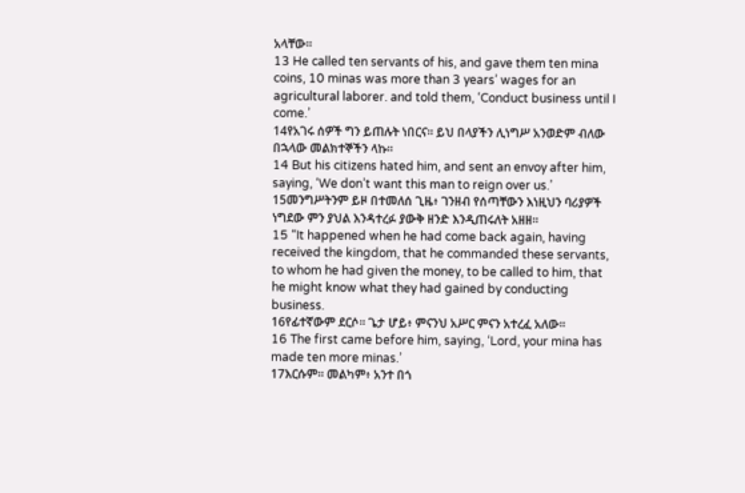አላቸው።
13 He called ten servants of his, and gave them ten mina coins, 10 minas was more than 3 years’ wages for an agricultural laborer. and told them, ‘Conduct business until I come.’
14የአገሩ ሰዎች ግን ይጠሉት ነበርና። ይህ በላያችን ሊነግሥ አንወድም ብለው በኋላው መልክተኞችን ላኩ።
14 But his citizens hated him, and sent an envoy after him, saying, ‘We don’t want this man to reign over us.’
15መንግሥትንም ይዞ በተመለሰ ጊዜ፥ ገንዘብ የሰጣቸውን እነዚህን ባሪያዎች ነግደው ምን ያህል እንዳተረፉ ያውቅ ዘንድ እንዲጠሩለት አዘዘ።
15 “It happened when he had come back again, having received the kingdom, that he commanded these servants, to whom he had given the money, to be called to him, that he might know what they had gained by conducting business.
16የፊተኛውም ደርሶ። ጌታ ሆይ፥ ምናንህ አሥር ምናን አተረፈ አለው።
16 The first came before him, saying, ‘Lord, your mina has made ten more minas.’
17እርሱም። መልካም፥ አንተ በጎ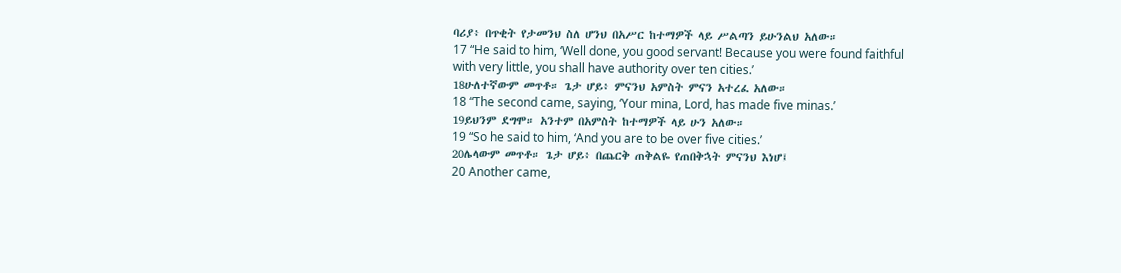ባሪያ፥ በጥቂት የታመንህ ስለ ሆንህ በአሥር ከተማዎች ላይ ሥልጣን ይሁንልህ አለው።
17 “He said to him, ‘Well done, you good servant! Because you were found faithful with very little, you shall have authority over ten cities.’
18ሁለተኛውም መጥቶ። ጌታ ሆይ፥ ምናንህ አምስት ምናን አተረፈ አለው።
18 “The second came, saying, ‘Your mina, Lord, has made five minas.’
19ይህንም ደግሞ። አንተም በአምስት ከተማዎች ላይ ሁን አለው።
19 “So he said to him, ‘And you are to be over five cities.’
20ሌላውም መጥቶ። ጌታ ሆይ፥ በጨርቅ ጠቅልዬ የጠበቅኋት ምናንህ እነሆ፤
20 Another came,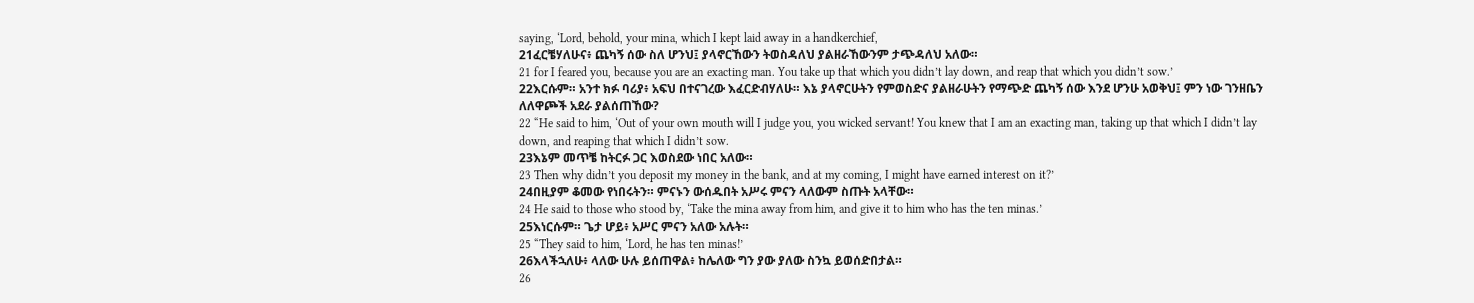saying, ‘Lord, behold, your mina, which I kept laid away in a handkerchief,
21ፈርቼሃለሁና፥ ጨካኝ ሰው ስለ ሆንህ፤ ያላኖርኸውን ትወስዳለህ ያልዘራኸውንም ታጭዳለህ አለው።
21 for I feared you, because you are an exacting man. You take up that which you didn’t lay down, and reap that which you didn’t sow.’
22እርሱም። አንተ ክፉ ባሪያ፥ አፍህ በተናገረው እፈርድብሃለሁ። እኔ ያላኖርሁትን የምወስድና ያልዘራሁትን የማጭድ ጨካኝ ሰው እንደ ሆንሁ አወቅህ፤ ምን ነው ገንዘቤን ለለዋጮች አደራ ያልሰጠኸው?
22 “He said to him, ‘Out of your own mouth will I judge you, you wicked servant! You knew that I am an exacting man, taking up that which I didn’t lay down, and reaping that which I didn’t sow.
23እኔም መጥቼ ከትርፉ ጋር እወስደው ነበር አለው።
23 Then why didn’t you deposit my money in the bank, and at my coming, I might have earned interest on it?’
24በዚያም ቆመው የነበሩትን። ምናኑን ውሰዱበት አሥሩ ምናን ላለውም ስጡት አላቸው።
24 He said to those who stood by, ‘Take the mina away from him, and give it to him who has the ten minas.’
25እነርሱም። ጌታ ሆይ፥ አሥር ምናን አለው አሉት።
25 “They said to him, ‘Lord, he has ten minas!’
26እላችኋለሁ፥ ላለው ሁሉ ይሰጠዋል፥ ከሌለው ግን ያው ያለው ስንኳ ይወሰድበታል።
26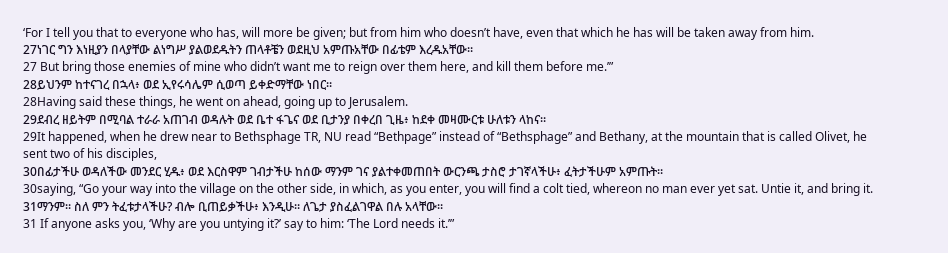‘For I tell you that to everyone who has, will more be given; but from him who doesn’t have, even that which he has will be taken away from him.
27ነገር ግን እነዚያን በላያቸው ልነግሥ ያልወደዱትን ጠላቶቼን ወደዚህ አምጡአቸው በፊቴም እረዱአቸው።
27 But bring those enemies of mine who didn’t want me to reign over them here, and kill them before me.’”
28ይህንም ከተናገረ በኋላ፥ ወደ ኢየሩሳሌም ሲወጣ ይቀድማቸው ነበር።
28Having said these things, he went on ahead, going up to Jerusalem.
29ደብረ ዘይትም በሚባል ተራራ አጠገብ ወዳሉት ወደ ቤተ ፋጌና ወደ ቢታንያ በቀረበ ጊዜ፥ ከደቀ መዛሙርቱ ሁለቱን ላከና።
29It happened, when he drew near to Bethsphage TR, NU read “Bethpage” instead of “Bethsphage” and Bethany, at the mountain that is called Olivet, he sent two of his disciples,
30በፊታችሁ ወዳለችው መንደር ሂዱ፥ ወደ እርስዋም ገብታችሁ ከሰው ማንም ገና ያልተቀመጠበት ውርንጫ ታስሮ ታገኛላችሁ፥ ፈትታችሁም አምጡት።
30saying, “Go your way into the village on the other side, in which, as you enter, you will find a colt tied, whereon no man ever yet sat. Untie it, and bring it.
31ማንም። ስለ ምን ትፈቱታላችሁ? ብሎ ቢጠይቃችሁ፥ እንዲሁ። ለጌታ ያስፈልገዋል በሉ አላቸው።
31 If anyone asks you, ‘Why are you untying it?’ say to him: ‘The Lord needs it.’”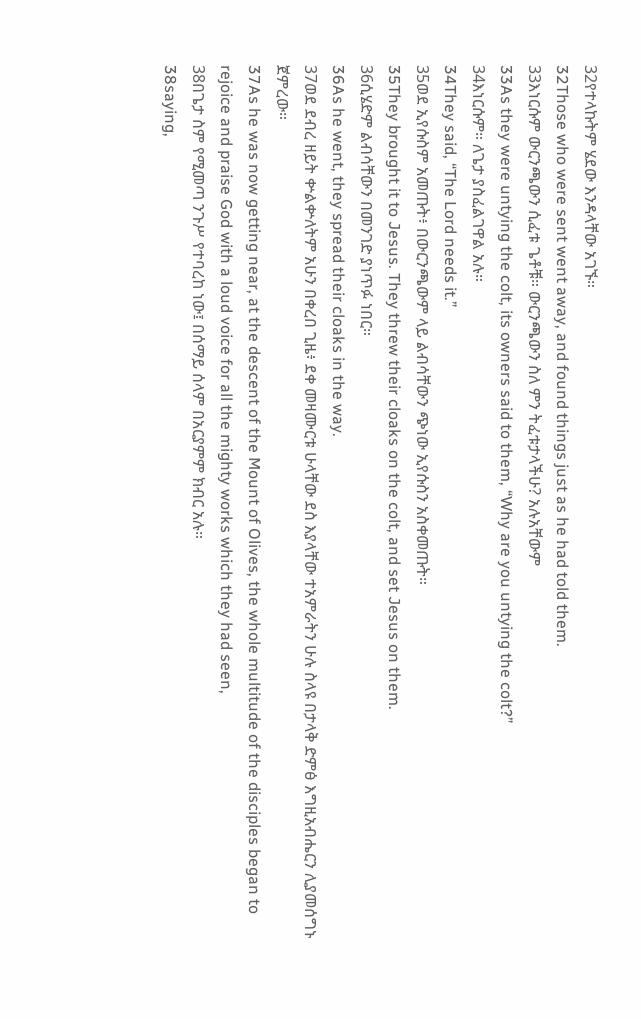32የተላኩትም ሄደው እንዳላቸው አገኙ።
32Those who were sent went away, and found things just as he had told them.
33እነርሱም ውርንጫውን ሲፈቱ ጌቶቹ። ውርንጫውን ስለ ምን ትፈቱታላችሁ? አሉአቸውም
33As they were untying the colt, its owners said to them, “Why are you untying the colt?”
34እነርሱም። ለጌታ ያስፈልገዋል አሉ።
34They said, “The Lord needs it.”
35ወደ ኢየሱስም አመጡት፥ በውርንጫውም ላይ ልብሳቸውን ጭነው ኢየሱስን አስቀመጡት።
35They brought it to Jesus. They threw their cloaks on the colt, and set Jesus on them.
36ሲሄድም ልብሳቸውን በመንገድ ያነጥፉ ነበር።
36As he went, they spread their cloaks in the way.
37ወደ ደብረ ዘይት ቍልቍለትም አሁን በቀረበ ጊዜ፥ ደቀ መዛሙርቱ ሁላቸው ደስ እያላቸው ተአምራትን ሁሉ ስላዩ በታላቅ ድምፅ እግዚአብሔርን ሊያመሰግኑ ጀምረው።
37As he was now getting near, at the descent of the Mount of Olives, the whole multitude of the disciples began to rejoice and praise God with a loud voice for all the mighty works which they had seen,
38በጌታ ስም የሚመጣ ንጉሥ የተባረከ ነው፤ በሰማይ ሰላም በአርያምም ክብር አሉ።
38saying,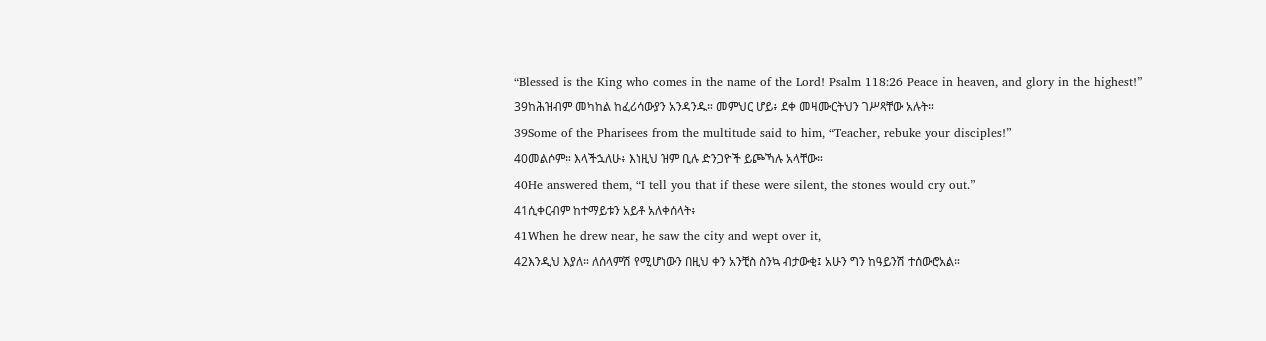“Blessed is the King who comes in the name of the Lord! Psalm 118:26 Peace in heaven, and glory in the highest!”
39ከሕዝብም መካከል ከፈሪሳውያን አንዳንዱ። መምህር ሆይ፥ ደቀ መዛሙርትህን ገሥጻቸው አሉት።
39Some of the Pharisees from the multitude said to him, “Teacher, rebuke your disciples!”
40መልሶም። እላችኋለሁ፥ እነዚህ ዝም ቢሉ ድንጋዮች ይጮኻሉ አላቸው።
40He answered them, “I tell you that if these were silent, the stones would cry out.”
41ሲቀርብም ከተማይቱን አይቶ አለቀሰላት፥
41When he drew near, he saw the city and wept over it,
42እንዲህ እያለ። ለሰላምሽ የሚሆነውን በዚህ ቀን አንቺስ ስንኳ ብታውቂ፤ አሁን ግን ከዓይንሽ ተሰውሮአል።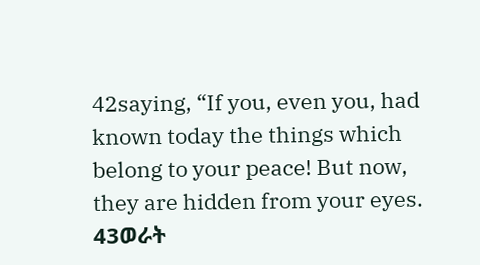42saying, “If you, even you, had known today the things which belong to your peace! But now, they are hidden from your eyes.
43ወራት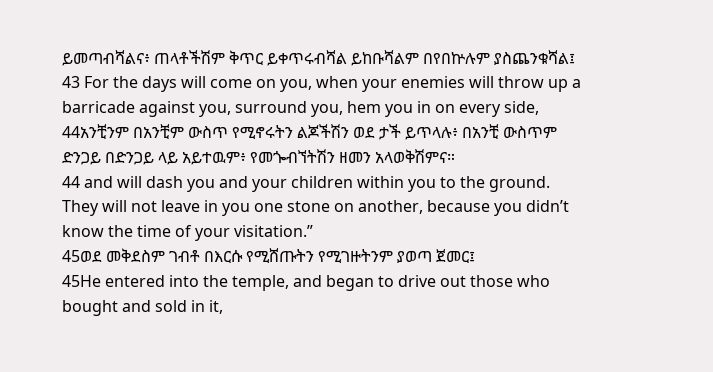ይመጣብሻልና፥ ጠላቶችሽም ቅጥር ይቀጥሩብሻል ይከቡሻልም በየበኵሉም ያስጨንቁሻል፤
43 For the days will come on you, when your enemies will throw up a barricade against you, surround you, hem you in on every side,
44አንቺንም በአንቺም ውስጥ የሚኖሩትን ልጆችሽን ወደ ታች ይጥላሉ፥ በአንቺ ውስጥም ድንጋይ በድንጋይ ላይ አይተዉም፥ የመጐብኘትሽን ዘመን አላወቅሽምና።
44 and will dash you and your children within you to the ground. They will not leave in you one stone on another, because you didn’t know the time of your visitation.”
45ወደ መቅደስም ገብቶ በእርሱ የሚሸጡትን የሚገዙትንም ያወጣ ጀመር፤
45He entered into the temple, and began to drive out those who bought and sold in it,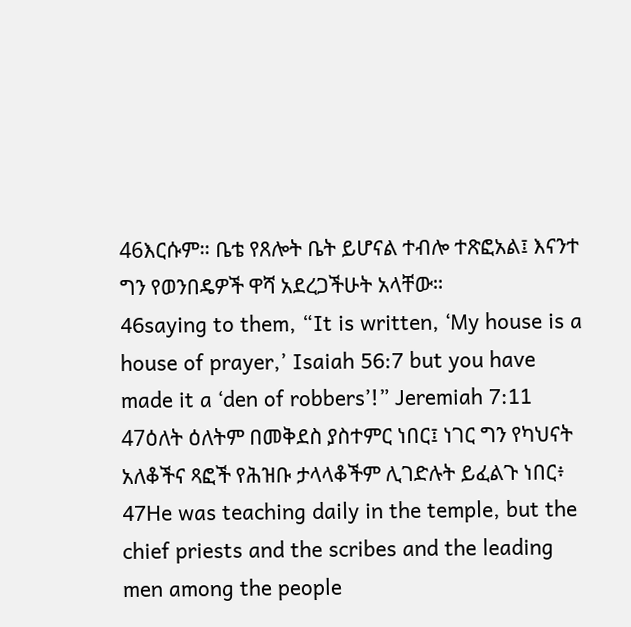46እርሱም። ቤቴ የጸሎት ቤት ይሆናል ተብሎ ተጽፎአል፤ እናንተ ግን የወንበዴዎች ዋሻ አደረጋችሁት አላቸው።
46saying to them, “It is written, ‘My house is a house of prayer,’ Isaiah 56:7 but you have made it a ‘den of robbers’!” Jeremiah 7:11
47ዕለት ዕለትም በመቅደስ ያስተምር ነበር፤ ነገር ግን የካህናት አለቆችና ጻፎች የሕዝቡ ታላላቆችም ሊገድሉት ይፈልጉ ነበር፥
47He was teaching daily in the temple, but the chief priests and the scribes and the leading men among the people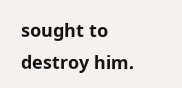sought to destroy him.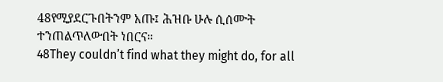48የሚያደርጉበትንም አጡ፤ ሕዝቡ ሁሉ ሲሰሙት ተንጠልጥለውበት ነበርና።
48They couldn’t find what they might do, for all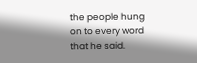the people hung on to every word that he said.